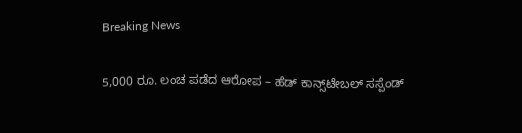Breaking News

5,000 ರೂ. ಲಂಚ ಪಡೆದ ಆರೋಪ – ಹೆಡ್‌ ಕಾನ್ಸ್‌ಟೇಬಲ್‌ ಸಸ್ಪೆಂಡ್‌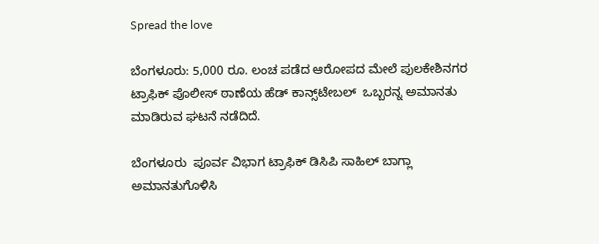Spread the love

ಬೆಂಗಳೂರು: 5,000 ರೂ. ಲಂಚ ಪಡೆದ ಆರೋಪದ ಮೇಲೆ ಪುಲಕೇಶಿನಗರ ಟ್ರಾಫಿಕ್‌ ಪೊಲೀಸ್‌ ಠಾಣೆಯ ಹೆಡ್‌ ಕಾನ್ಸ್‌ಟೇಬಲ್  ಒಬ್ಬರನ್ನ ಅಮಾನತು ಮಾಡಿರುವ ಘಟನೆ ನಡೆದಿದೆ.

ಬೆಂಗಳೂರು  ಪೂರ್ವ ವಿಭಾಗ ಟ್ರಾಫಿಕ್‌ ಡಿಸಿಪಿ ಸಾಹಿಲ್ ಬಾಗ್ಲಾ ಅಮಾನತುಗೊಳಿಸಿ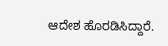ಆದೇಶ ಹೊರಡಿಸಿದ್ದಾರೆ.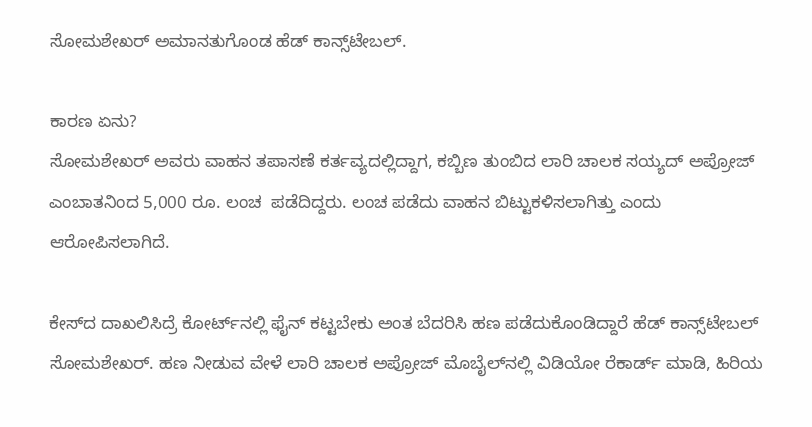ಸೋಮಶೇಖರ್ ಅಮಾನತುಗೊಂಡ ಹೆಡ್‌ ಕಾನ್ಸ್‌ಟೇಬಲ್.

ಕಾರಣ ಏನು?
ಸೋಮಶೇಖರ್ ಅವರು ವಾಹನ ತಪಾಸಣೆ ಕರ್ತವ್ಯದಲ್ಲಿದ್ದಾಗ, ಕಬ್ಬಿಣ ತುಂಬಿದ ಲಾರಿ ಚಾಲಕ ಸಯ್ಯದ್‌ ಅಪ್ರೋಜ್‌ ಎಂಬಾತನಿಂದ 5,000 ರೂ. ಲಂಚ  ಪಡೆದಿದ್ದರು. ಲಂಚ ಪಡೆದು ವಾಹನ ಬಿಟ್ಟುಕಳಿಸಲಾಗಿತ್ತು ಎಂದು ಆರೋಪಿಸಲಾಗಿದೆ.

ಕೇಸ್‌ದ ದಾಖಲಿಸಿದ್ರೆ ಕೋರ್ಟ್‌ನಲ್ಲಿ ಫೈನ್‌ ಕಟ್ಟಬೇಕು ಅಂತ ಬೆದರಿಸಿ ಹಣ ಪಡೆದುಕೊಂಡಿದ್ದಾರೆ ಹೆಡ್ ಕಾನ್ಸ್‌ಟೇಬಲ್ ಸೋಮಶೇಖರ್‌. ಹಣ ನೀಡುವ ವೇಳೆ ಲಾರಿ ಚಾಲಕ ಅಪ್ರೋಜ್‌ ಮೊಬೈಲ್‌ನಲ್ಲಿ ವಿಡಿಯೋ ರೆಕಾರ್ಡ್‌ ಮಾಡಿ, ಹಿರಿಯ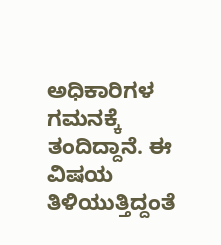ಅಧಿಕಾರಿಗಳ ಗಮನಕ್ಕೆ ತಂದಿದ್ದಾನೆ. ಈ ವಿಷಯ ತಿಳಿಯುತ್ತಿದ್ದಂತೆ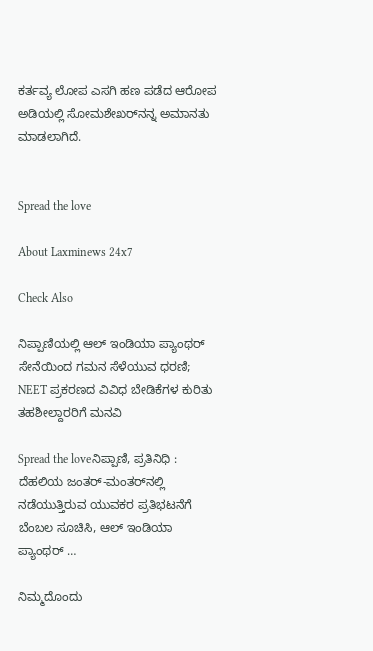ಕರ್ತವ್ಯ ಲೋಪ ಎಸಗಿ ಹಣ ಪಡೆದ ಆರೋಪ ಅಡಿಯಲ್ಲಿ ಸೋಮಶೇಖರ್‌ನನ್ನ ಅಮಾನತು ಮಾಡಲಾಗಿದೆ.


Spread the love

About Laxminews 24x7

Check Also

ನಿಪ್ಪಾಣಿಯಲ್ಲಿ ಆಲ್ ಇಂಡಿಯಾ ಪ್ಯಾಂಥರ್ ಸೇನೆಯಿಂದ ಗಮನ ಸೆಳೆಯುವ ಧರಣಿ; NEET ಪ್ರಕರಣದ ವಿವಿಧ ಬೇಡಿಕೆಗಳ ಕುರಿತು ತಹಶೀಲ್ದಾರರಿಗೆ ಮನವಿ

Spread the loveನಿಪ್ಪಾಣಿ, ಪ್ರತಿನಿಧಿ : ದೆಹಲಿಯ ಜಂತರ್-ಮಂತರ್‌ನಲ್ಲಿ ನಡೆಯುತ್ತಿರುವ ಯುವಕರ ಪ್ರತಿಭಟನೆಗೆ ಬೆಂಬಲ ಸೂಚಿಸಿ, ಆಲ್ ಇಂಡಿಯಾ ಪ್ಯಾಂಥರ್ …

ನಿಮ್ಮದೊಂದು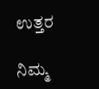ಉತ್ತರ

ನಿಮ್ಮ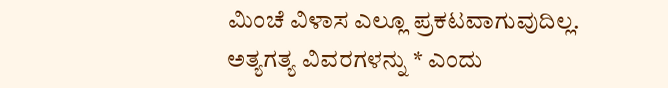ಮಿಂಚೆ ವಿಳಾಸ ಎಲ್ಲೂ ಪ್ರಕಟವಾಗುವುದಿಲ್ಲ. ಅತ್ಯಗತ್ಯ ವಿವರಗಳನ್ನು * ಎಂದು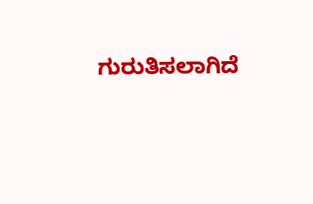ಗುರುತಿಸಲಾಗಿದೆ